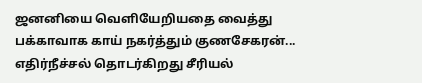ஜனனியை வெளியேறியதை வைத்து பக்காவாக காய் நகர்த்தும் குணசேகரன்... எதிர்நீச்சல் தொடர்கிறது சீரியல்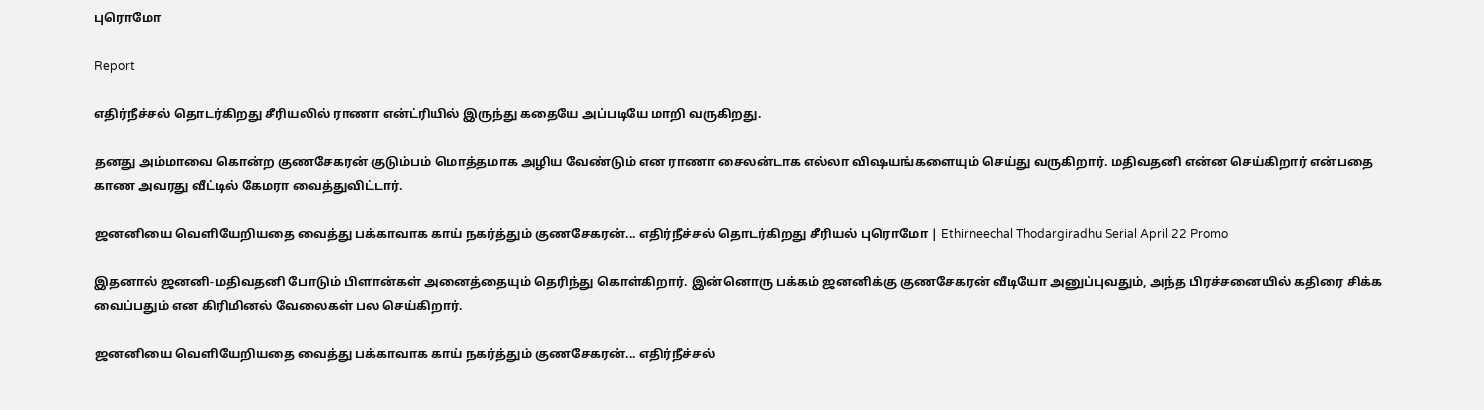புரொமோ

Report

எதிர்நீச்சல் தொடர்கிறது சீரியலில் ராணா என்ட்ரியில் இருந்து கதையே அப்படியே மாறி வருகிறது.

தனது அம்மாவை கொன்ற குணசேகரன் குடும்பம் மொத்தமாக அழிய வேண்டும் என ராணா சைலன்டாக எல்லா விஷயங்களையும் செய்து வருகிறார். மதிவதனி என்ன செய்கிறார் என்பதை காண அவரது வீட்டில் கேமரா வைத்துவிட்டார்.

ஜனனியை வெளியேறியதை வைத்து பக்காவாக காய் நகர்த்தும் குணசேகரன்... எதிர்நீச்சல் தொடர்கிறது சீரியல் புரொமோ | Ethirneechal Thodargiradhu Serial April 22 Promo

இதனால் ஜனனி-மதிவதனி போடும் பிளான்கள் அனைத்தையும் தெரிந்து கொள்கிறார். இன்னொரு பக்கம் ஜனனிக்கு குணசேகரன் வீடியோ அனுப்புவதும், அந்த பிரச்சனையில் கதிரை சிக்க வைப்பதும் என கிரிமினல் வேலைகள் பல செய்கிறார்.

ஜனனியை வெளியேறியதை வைத்து பக்காவாக காய் நகர்த்தும் குணசேகரன்... எதிர்நீச்சல்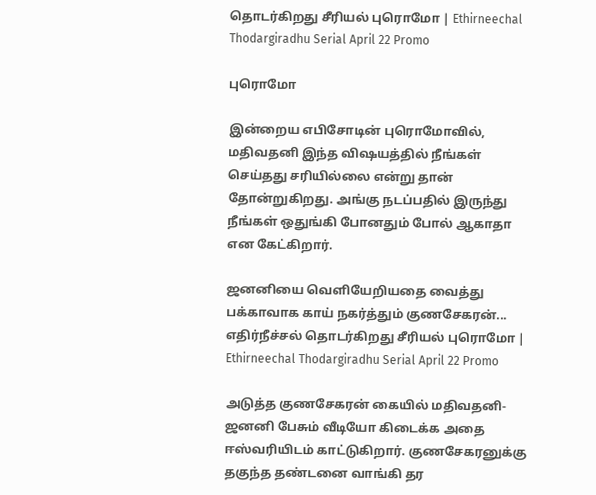தொடர்கிறது சீரியல் புரொமோ | Ethirneechal Thodargiradhu Serial April 22 Promo

புரொமோ

இன்றைய எபிசோடின் புரொமோவில், மதிவதனி இந்த விஷயத்தில் நீங்கள் செய்தது சரியில்லை என்று தான் தோன்றுகிறது. அங்கு நடப்பதில் இருந்து நீங்கள் ஒதுங்கி போனதும் போல் ஆகாதா என கேட்கிறார்.

ஜனனியை வெளியேறியதை வைத்து பக்காவாக காய் நகர்த்தும் குணசேகரன்... எதிர்நீச்சல் தொடர்கிறது சீரியல் புரொமோ | Ethirneechal Thodargiradhu Serial April 22 Promo

அடுத்த குணசேகரன் கையில் மதிவதனி-ஜனனி பேசும் வீடியோ கிடைக்க அதை ஈஸ்வரியிடம் காட்டுகிறார். குணசேகரனுக்கு தகுந்த தண்டனை வாங்கி தர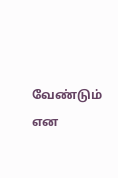வேண்டும் என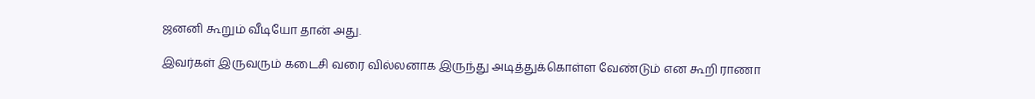ஜனனி கூறும் வீடியோ தான் அது.

இவர்கள் இருவரும் கடைசி வரை வில்லனாக இருந்து அடித்துக்கொள்ள வேண்டும் என கூறி ராணா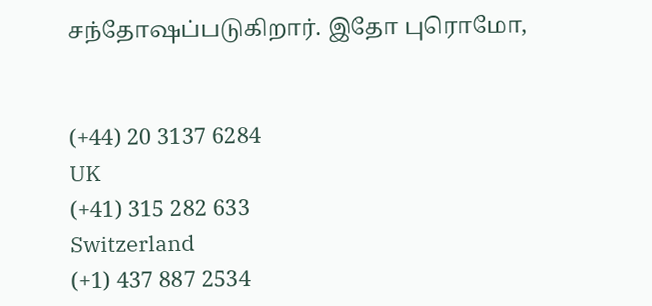சந்தோஷப்படுகிறார். இதோ புரொமோ,


(+44) 20 3137 6284
UK
(+41) 315 282 633
Switzerland
(+1) 437 887 2534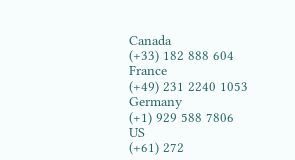Canada
(+33) 182 888 604
France
(+49) 231 2240 1053
Germany
(+1) 929 588 7806
US
(+61) 272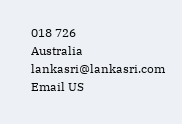018 726
Australia
lankasri@lankasri.com
Email US